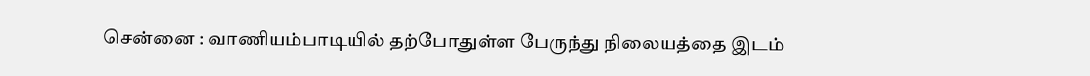சென்னை : வாணியம்பாடியில் தற்போதுள்ள பேருந்து நிலையத்தை இடம்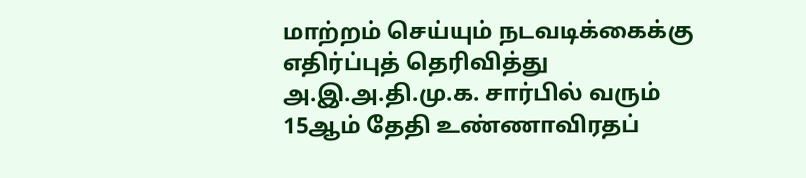மாற்றம் செய்யும் நடவடிக்கைக்கு எதிர்ப்புத் தெரிவித்து அ.இ.அ.தி.மு.க. சார்பில் வரும் 15ஆம் தேதி உண்ணாவிரதப்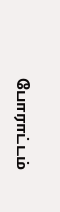போராட்டம்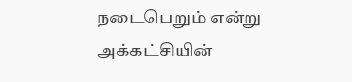நடைபெறும் என்று அக்கட்சியின்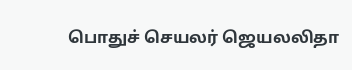பொதுச் செயலர் ஜெயலலிதா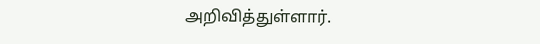அறிவித்துள்ளார்.